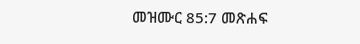መዝሙር 85:7 መጽሐፍ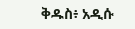ቅዱስ፥ አዲሱ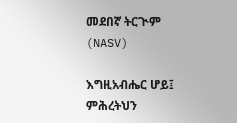መደበኛ ትርጒም (NASV)

እግዚአብሔር ሆይ፤ ምሕረትህን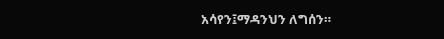አሳየን፤ማዳንህን ለግሰን።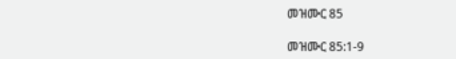መዝሙር 85

መዝሙር 85:1-9